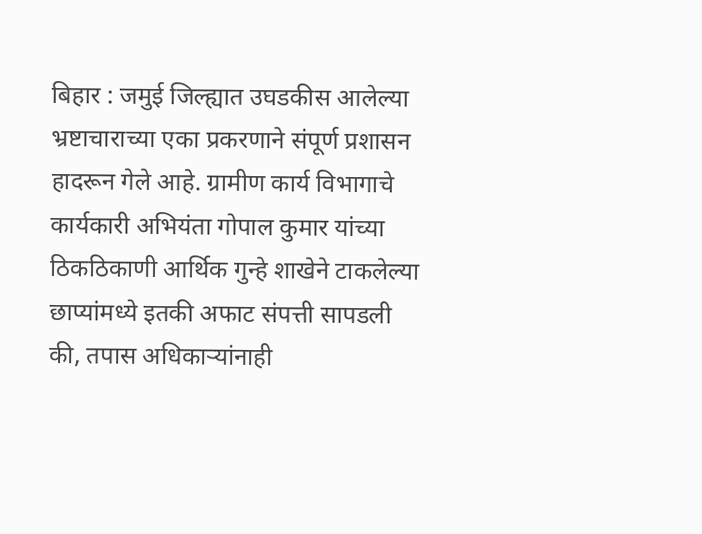बिहार : जमुई जिल्ह्यात उघडकीस आलेल्या भ्रष्टाचाराच्या एका प्रकरणाने संपूर्ण प्रशासन हादरून गेले आहे. ग्रामीण कार्य विभागाचे कार्यकारी अभियंता गोपाल कुमार यांच्या ठिकठिकाणी आर्थिक गुन्हे शाखेने टाकलेल्या छाप्यांमध्ये इतकी अफाट संपत्ती सापडली की, तपास अधिकाऱ्यांनाही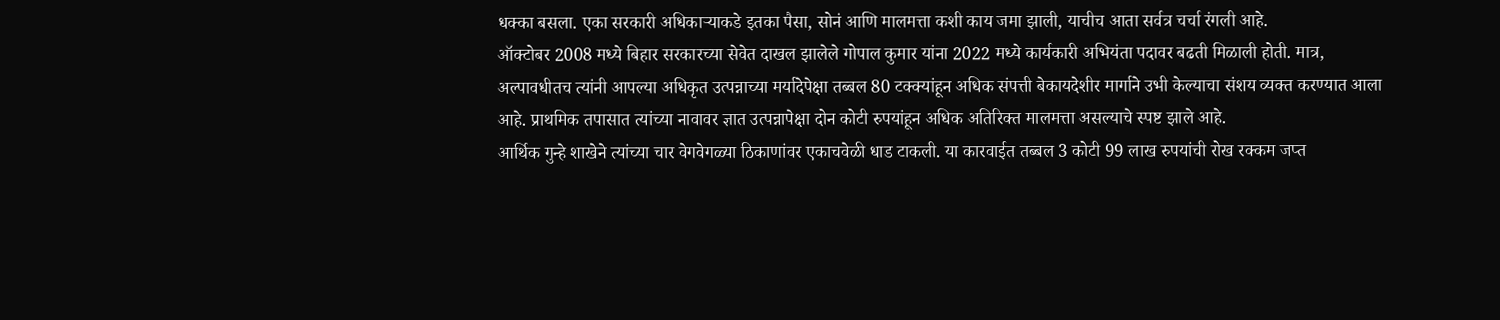धक्का बसला. एका सरकारी अधिकाऱ्याकडे इतका पैसा, सोनं आणि मालमत्ता कशी काय जमा झाली, याचीच आता सर्वत्र चर्चा रंगली आहे.
ऑक्टोबर 2008 मध्ये बिहार सरकारच्या सेवेत दाखल झालेले गोपाल कुमार यांना 2022 मध्ये कार्यकारी अभियंता पदावर बढती मिळाली होती. मात्र, अल्पावधीतच त्यांनी आपल्या अधिकृत उत्पन्नाच्या मर्यादेपेक्षा तब्बल 80 टक्क्यांहून अधिक संपत्ती बेकायदेशीर मार्गाने उभी केल्याचा संशय व्यक्त करण्यात आला आहे. प्राथमिक तपासात त्यांच्या नावावर ज्ञात उत्पन्नापेक्षा दोन कोटी रुपयांहून अधिक अतिरिक्त मालमत्ता असल्याचे स्पष्ट झाले आहे.
आर्थिक गुन्हे शाखेने त्यांच्या चार वेगवेगळ्या ठिकाणांवर एकाचवेळी धाड टाकली. या कारवाईत तब्बल 3 कोटी 99 लाख रुपयांची रोख रक्कम जप्त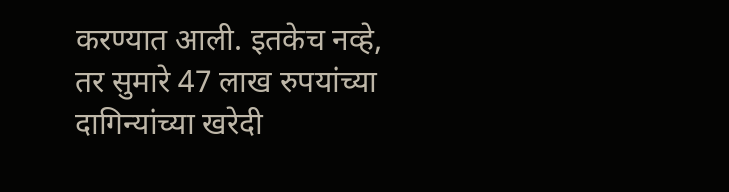करण्यात आली. इतकेच नव्हे, तर सुमारे 47 लाख रुपयांच्या दागिन्यांच्या खरेदी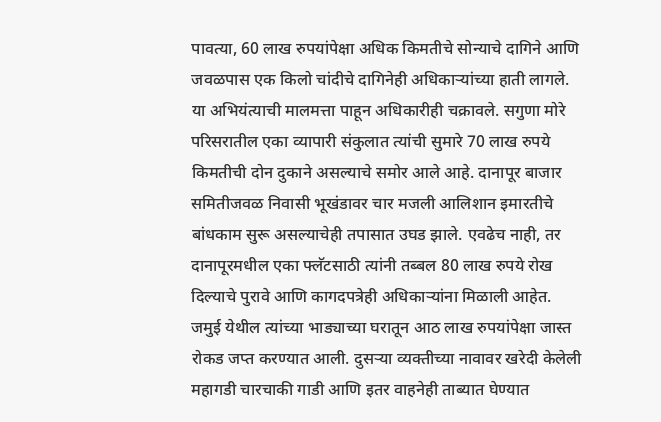पावत्या, 60 लाख रुपयांपेक्षा अधिक किमतीचे सोन्याचे दागिने आणि जवळपास एक किलो चांदीचे दागिनेही अधिकाऱ्यांच्या हाती लागले.
या अभियंत्याची मालमत्ता पाहून अधिकारीही चक्रावले. सगुणा मोरे परिसरातील एका व्यापारी संकुलात त्यांची सुमारे 70 लाख रुपये किमतीची दोन दुकाने असल्याचे समोर आले आहे. दानापूर बाजार समितीजवळ निवासी भूखंडावर चार मजली आलिशान इमारतीचे बांधकाम सुरू असल्याचेही तपासात उघड झाले. एवढेच नाही, तर दानापूरमधील एका फ्लॅटसाठी त्यांनी तब्बल 80 लाख रुपये रोख दिल्याचे पुरावे आणि कागदपत्रेही अधिकाऱ्यांना मिळाली आहेत.
जमुई येथील त्यांच्या भाड्याच्या घरातून आठ लाख रुपयांपेक्षा जास्त रोकड जप्त करण्यात आली. दुसऱ्या व्यक्तीच्या नावावर खरेदी केलेली महागडी चारचाकी गाडी आणि इतर वाहनेही ताब्यात घेण्यात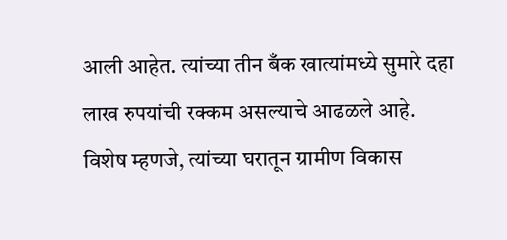आली आहेत. त्यांच्या तीन बँक खात्यांमध्ये सुमारे दहा लाख रुपयांची रक्कम असल्याचे आढळले आहे.
विशेष म्हणजे, त्यांच्या घरातून ग्रामीण विकास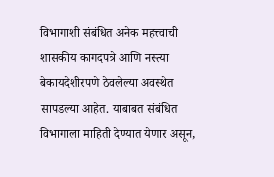विभागाशी संबंधित अनेक महत्त्वाची शासकीय कागदपत्रे आणि नस्त्या बेकायदेशीरपणे ठेवलेल्या अवस्थेत सापडल्या आहेत. याबाबत संबंधित विभागाला माहिती देण्यात येणार असून,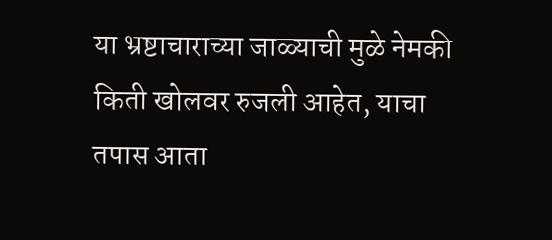या भ्रष्टाचाराच्या जाळ्याची मुळे नेमकी किती खोलवर रुजली आहेत, याचा तपास आता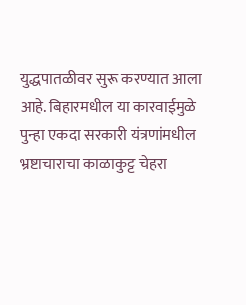युद्धपातळीवर सुरू करण्यात आला आहे. बिहारमधील या कारवाईमुळे पुन्हा एकदा सरकारी यंत्रणांमधील भ्रष्टाचाराचा काळाकुट्ट चेहरा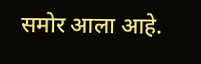समोर आला आहे.